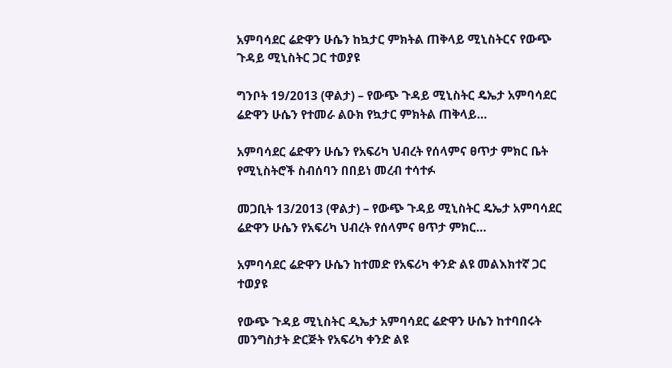አምባሳደር ሬድዋን ሁሴን ከኳታር ምክትል ጠቅላይ ሚኒስትርና የውጭ ጉዳይ ሚኒስትር ጋር ተወያዩ

ግንቦት 19/2013 (ዋልታ) – የውጭ ጉዳይ ሚኒስትር ዴኤታ አምባሳደር ሬድዋን ሁሴን የተመራ ልዑክ የኳታር ምክትል ጠቅላይ…

አምባሳደር ሬድዋን ሁሴን የአፍሪካ ህብረት የሰላምና ፀጥታ ምክር ቤት የሚኒስትሮች ስብሰባን በበይነ መረብ ተሳተፉ

መጋቢት 13/2013 (ዋልታ) – የውጭ ጉዳይ ሚኒስትር ዴኤታ አምባሳደር ሬድዋን ሁሴን የአፍሪካ ህብረት የሰላምና ፀጥታ ምክር…

አምባሳደር ሬድዋን ሁሴን ከተመድ የአፍሪካ ቀንድ ልዩ መልእክተኛ ጋር ተወያዩ

የውጭ ጉዳይ ሚኒስትር ዲኤታ አምባሳደር ሬድዋን ሁሴን ከተባበሩት መንግስታት ድርጅት የአፍሪካ ቀንድ ልዩ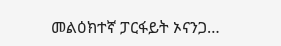መልዕክተኛ ፓርፋይት ኦናንጋ…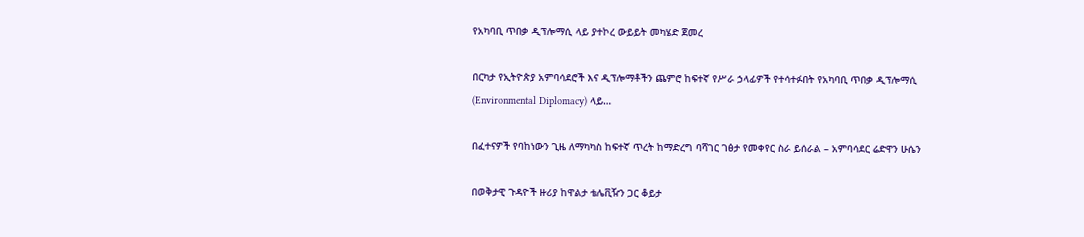የአካባቢ ጥበቃ ዲፕሎማሲ ላይ ያተኮረ ውይይት መካሄድ ጀመረ

በርካታ የኢትዮጵያ አምባሳደሮች እና ዲፕሎማቶችን ጨምሮ ከፍተኛ የሥራ ኃላፊዎች የተሳተፉበት የአካባቢ ጥበቃ ዲፕሎማሲ (Environmental Diplomacy) ላይ…

በፈተናዎች የባከነውን ጊዜ ለማካካስ ከፍተኛ ጥረት ከማድረግ ባሻገር ገፅታ የመቀየር ስራ ይሰራል – አምባሳደር ሬድዋን ሁሴን

በወቅታዊ ጉዳዮች ዙሪያ ከዋልታ ቴሌቪዥን ጋር ቆይታ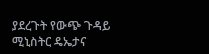ያደረጉት የውጭ ጉዳይ ሚኒስትር ዴኤታና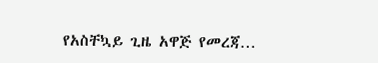የአስቸኳይ ጊዜ አዋጅ የመረጃ…